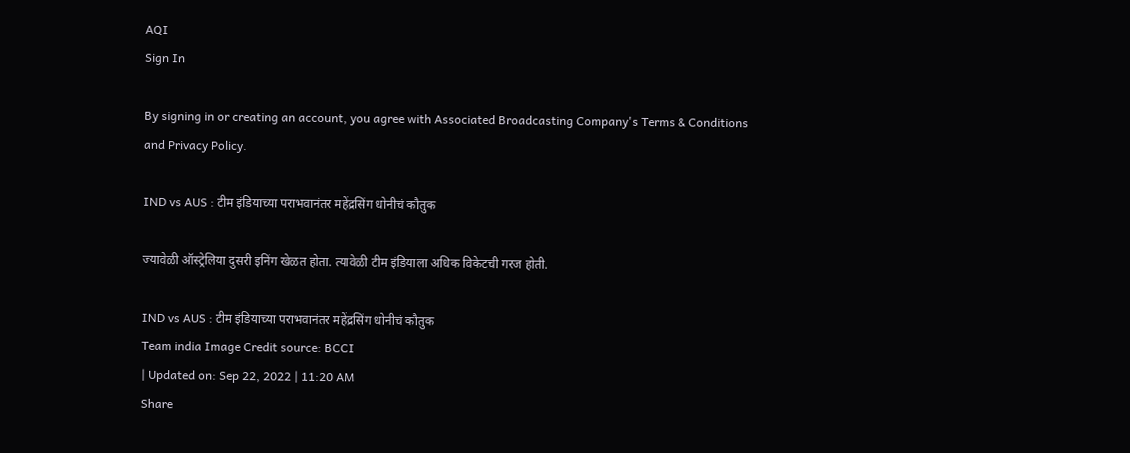AQI
Sign In

By signing in or creating an account, you agree with Associated Broadcasting Company's Terms & Conditions and Privacy Policy.

IND vs AUS : टीम इंडियाच्या पराभवानंतर महेंद्रसिंग धोनीचं कौतुक

ज्यावेळी ऑस्ट्रेलिया दुसरी इनिंग खेळत होता. त्यावेळी टीम इंडियाला अधिक विकेटची गरज होती.

IND vs AUS : टीम इंडियाच्या पराभवानंतर महेंद्रसिंग धोनीचं कौतुक
Team india Image Credit source: BCCI
| Updated on: Sep 22, 2022 | 11:20 AM
Share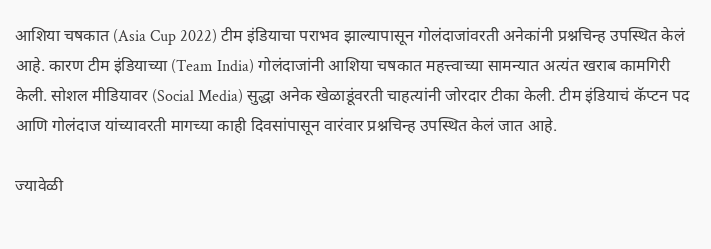आशिया चषकात (Asia Cup 2022) टीम इंडियाचा पराभव झाल्यापासून गोलंदाजांवरती अनेकांनी प्रश्नचिन्ह उपस्थित केलं आहे. कारण टीम इंडियाच्या (Team India) गोलंदाजांनी आशिया चषकात महत्त्वाच्या सामन्यात अत्यंत खराब कामगिरी केली. सोशल मीडियावर (Social Media) सुद्धा अनेक खेळाडूंवरती चाहत्यांनी जोरदार टीका केली. टीम इंडियाचं कॅप्टन पद आणि गोलंदाज यांच्यावरती मागच्या काही दिवसांपासून वारंवार प्रश्नचिन्ह उपस्थित केलं जात आहे.

ज्यावेळी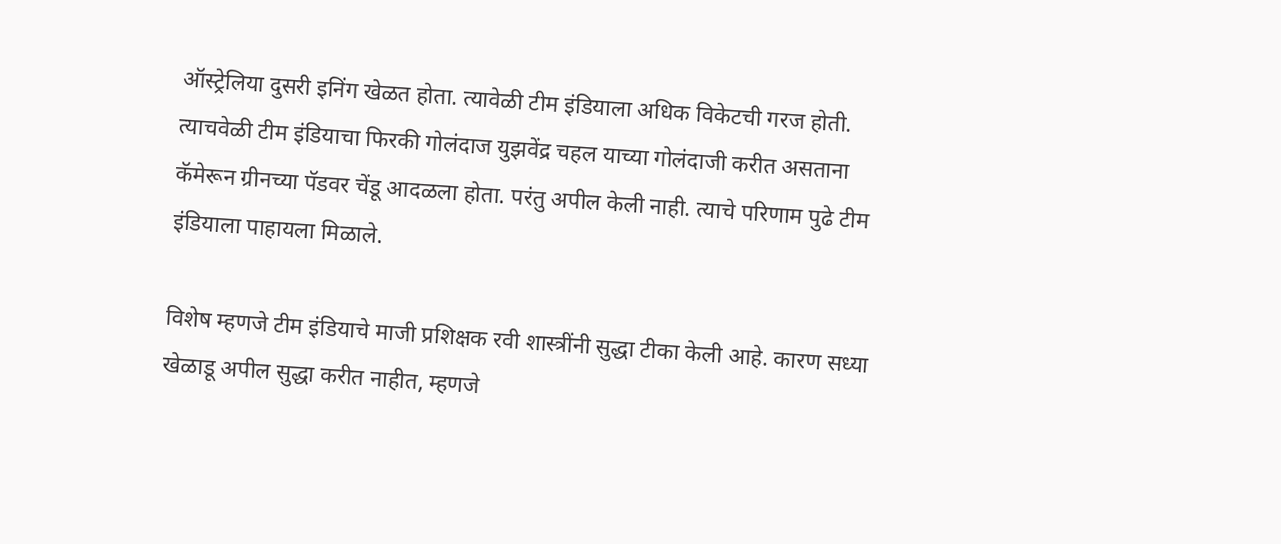ऑस्ट्रेलिया दुसरी इनिंग खेळत होता. त्यावेळी टीम इंडियाला अधिक विकेटची गरज होती. त्याचवेळी टीम इंडियाचा फिरकी गोलंदाज युझवेंद्र चहल याच्या गोलंदाजी करीत असताना कॅमेरून ग्रीनच्या पॅडवर चेंडू आदळला होता. परंतु अपील केली नाही. त्याचे परिणाम पुढे टीम इंडियाला पाहायला मिळाले.

विशेष म्हणजे टीम इंडियाचे माजी प्रशिक्षक रवी शास्त्रींनी सुद्धा टीका केली आहे. कारण सध्या खेळाडू अपील सुद्धा करीत नाहीत, म्हणजे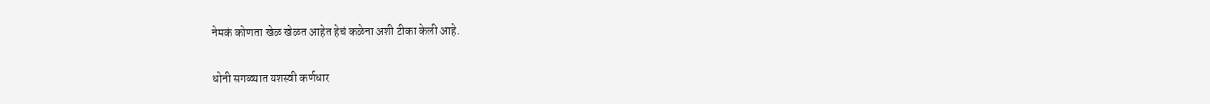नेमकं कोणता खेळ खेळत आहेत हेचं कळेना अशी टीका केली आहे.

धोनी सगळ्यात यशस्वी कर्णधार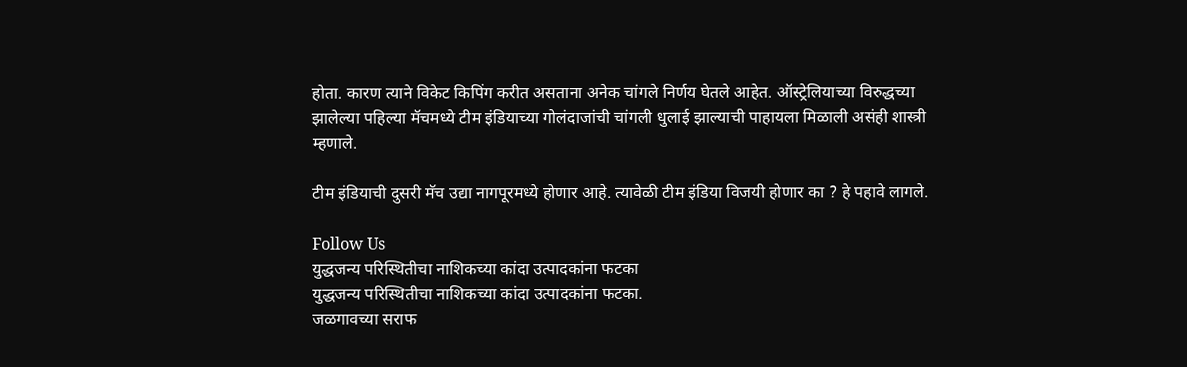होता. कारण त्याने विकेट किपिंग करीत असताना अनेक चांगले निर्णय घेतले आहेत. ऑस्ट्रेलियाच्या विरुद्धच्या झालेल्या पहिल्या मॅचमध्ये टीम इंडियाच्या गोलंदाजांची चांगली धुलाई झाल्याची पाहायला मिळाली असंही शास्त्री म्हणाले.

टीम इंडियाची दुसरी मॅच उद्या नागपूरमध्ये होणार आहे. त्यावेळी टीम इंडिया विजयी होणार का ? हे पहावे लागले.

Follow Us
युद्धजन्य परिस्थितीचा नाशिकच्या कांदा उत्पादकांना फटका
युद्धजन्य परिस्थितीचा नाशिकच्या कांदा उत्पादकांना फटका.
जळगावच्या सराफ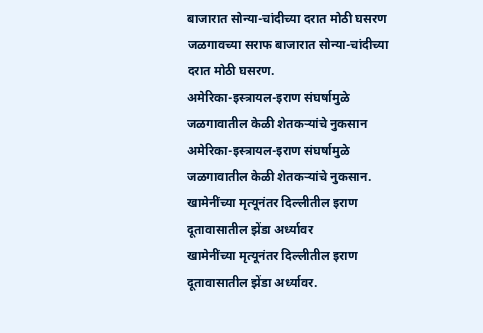बाजारात सोन्या-चांदीच्या दरात मोठी घसरण
जळगावच्या सराफ बाजारात सोन्या-चांदीच्या दरात मोठी घसरण.
अमेरिका-इस्त्रायल-इराण संघर्षामुळे जळगावातील केळी शेतकऱ्यांचे नुकसान
अमेरिका-इस्त्रायल-इराण संघर्षामुळे जळगावातील केळी शेतकऱ्यांचे नुकसान.
खामेनींच्या मृत्यूनंतर दिल्लीतील इराण दूतावासातील झेंडा अर्ध्यावर
खामेनींच्या मृत्यूनंतर दिल्लीतील इराण दूतावासातील झेंडा अर्ध्यावर.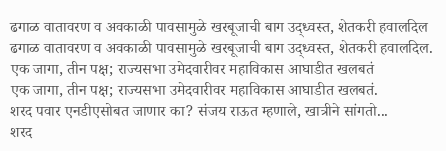ढगाळ वातावरण व अवकाळी पावसामुळे खरबूजाची बाग उद्ध्वस्त, शेतकरी हवालदिल
ढगाळ वातावरण व अवकाळी पावसामुळे खरबूजाची बाग उद्ध्वस्त, शेतकरी हवालदिल.
एक जागा, तीन पक्ष; राज्यसभा उमेदवारीवर महाविकास आघाडीत खलबतं
एक जागा, तीन पक्ष; राज्यसभा उमेदवारीवर महाविकास आघाडीत खलबतं.
शरद पवार एनडीएसोबत जाणार का? संजय राऊत म्हणाले, खात्रीने सांगतो...
शरद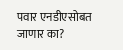पवार एनडीएसोबत जाणार का?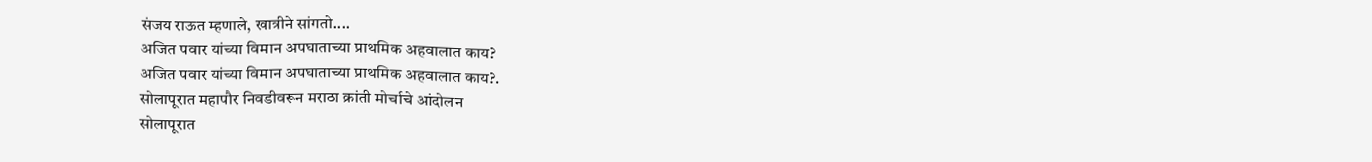संजय राऊत म्हणाले, खात्रीने सांगतो....
अजित पवार यांच्या विमान अपघाताच्या प्राथमिक अहवालात काय?
अजित पवार यांच्या विमान अपघाताच्या प्राथमिक अहवालात काय?.
सोलापूरात महापौर निवडीवरून मराठा क्रांती मोर्चाचे आंदोलन
सोलापूरात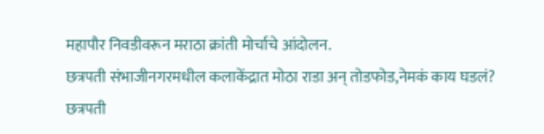महापौर निवडीवरून मराठा क्रांती मोर्चाचे आंदोलन.
छत्रपती संभाजीनगरमधील कलाकेंद्रात मोठा राडा अन् तोडफोड,नेमकं काय घडलं?
छत्रपती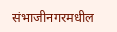संभाजीनगरमधील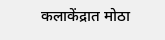कलाकेंद्रात मोठा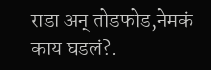राडा अन् तोडफोड,नेमकं काय घडलं?.